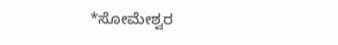*ಸೋಮೇಶ್ವರ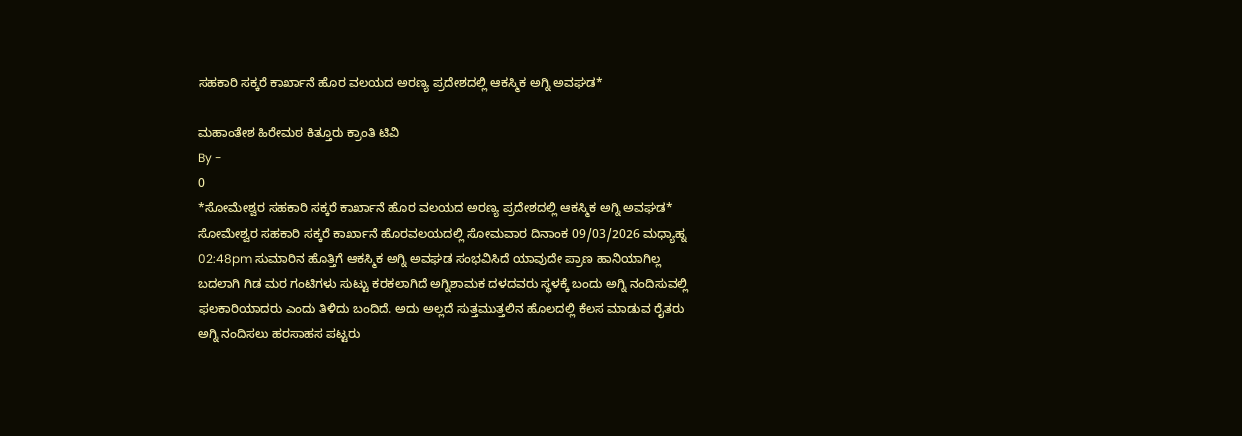ಸಹಕಾರಿ ಸಕ್ಕರೆ ಕಾರ್ಖಾನೆ ಹೊರ ವಲಯದ ಅರಣ್ಯ ಪ್ರದೇಶದಲ್ಲಿ ಆಕಸ್ಮಿಕ ಅಗ್ನಿ ಅವಘಡ*

ಮಹಾಂತೇಶ ಹಿರೇಮಠ ಕಿತ್ತೂರು ಕ್ರಾಂತಿ ಟಿವಿ
By -
0
*ಸೋಮೇಶ್ವರ ಸಹಕಾರಿ ಸಕ್ಕರೆ ಕಾರ್ಖಾನೆ ಹೊರ ವಲಯದ ಅರಣ್ಯ ಪ್ರದೇಶದಲ್ಲಿ ಆಕಸ್ಮಿಕ ಅಗ್ನಿ ಅವಘಡ* ಸೋಮೇಶ್ವರ ಸಹಕಾರಿ ಸಕ್ಕರೆ ಕಾರ್ಖಾನೆ ಹೊರವಲಯದಲ್ಲಿ ಸೋಮವಾರ ದಿನಾಂಕ 09/03/2026 ಮಧ್ಯಾಹ್ನ 02:48pm ಸುಮಾರಿನ ಹೊತ್ತಿಗೆ ಆಕಸ್ಮಿಕ ಅಗ್ನಿ ಅವಘಡ ಸಂಭವಿಸಿದೆ ಯಾವುದೇ ಪ್ರಾಣ ಹಾನಿಯಾಗಿಲ್ಲ ಬದಲಾಗಿ ಗಿಡ ಮರ ಗಂಟಿಗಳು ಸುಟ್ಟು ಕರಕಲಾಗಿದೆ ಅಗ್ನಿಶಾಮಕ ದಳದವರು ಸ್ಥಳಕ್ಕೆ ಬಂದು ಅಗ್ನಿ ನಂದಿಸುವಲ್ಲಿ ಫಲಕಾರಿಯಾದರು ಎಂದು ತಿಳಿದು ಬಂದಿದೆ. ಅದು ಅಲ್ಲದೆ ಸುತ್ತಮುತ್ತಲಿನ ಹೊಲದಲ್ಲಿ ಕೆಲಸ ಮಾಡುವ ರೈತರು ಅಗ್ನಿ ನಂದಿಸಲು ಹರಸಾಹಸ ಪಟ್ಟರು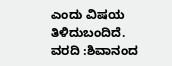ಎಂದು ವಿಷಯ ತಿಳಿದುಬಂದಿದೆ.
ವರದಿ :ಶಿವಾನಂದ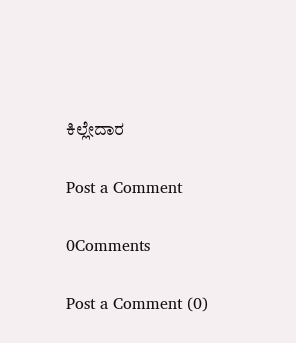ಕಿಲ್ಲೇದಾರ

Post a Comment

0Comments

Post a Comment (0)